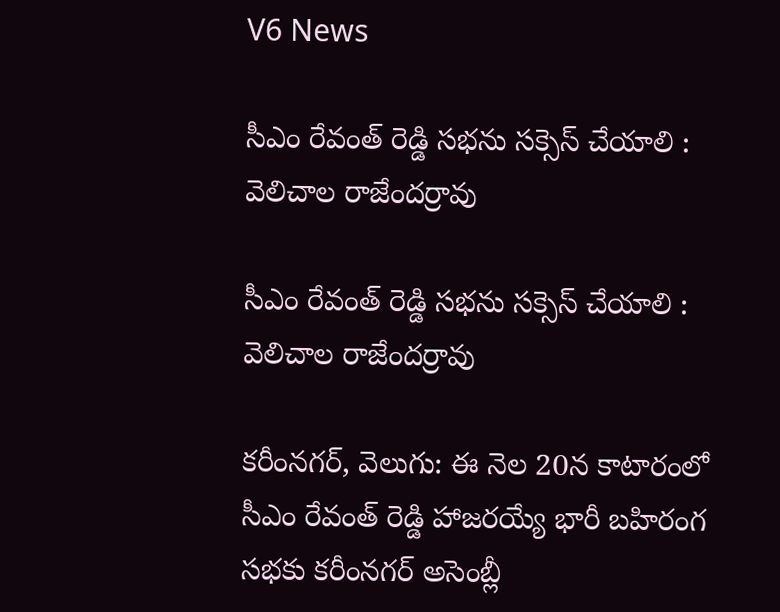V6 News

సీఎం రేవంత్ రెడ్డి సభను సక్సెస్ చేయాలి : వెలిచాల రాజేందర్రావు

సీఎం రేవంత్ రెడ్డి సభను సక్సెస్ చేయాలి : వెలిచాల రాజేందర్రావు

కరీంనగర్, వెలుగు: ఈ నెల 20న కాటారంలో సీఎం రేవంత్ రెడ్డి హాజరయ్యే భారీ బహిరంగ సభకు కరీంనగర్ అసెంబ్లీ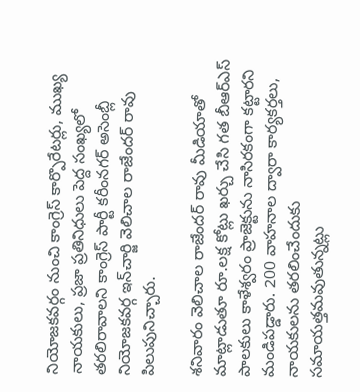నియోజకవర్గం నుంచి కాంగ్రెస్ కార్పొరేటర్లు, ముఖ్య నాయకులు, ప్రజా ప్రతినిధులు పెద్ద సంఖ్యలో తరలిరావాలని కాంగ్రెస్ పార్టీ కరీంనగర్ అసెంబ్లీ నియోజకవర్గ ఇన్‌‌‌‌‌‌‌‌చార్జి వెలిచాల రాజేందర్ రావు పిలుపునిచ్చారు.

శనివారం వెలిచాల రాజేందర్ రావు మీడియాతో మాట్లాడుతూ రూ.లక్ష కోట్లు ఖర్చు చేసి గత బీఆర్ఎస్ పాలకులు కాళేశ్వరం ప్రాజెక్టును నాసిరకంగా కట్టారని మండిపడ్డారు. 200 వాహనాల ద్వారా కార్యకర్తలు, నాయకులను తరలించేందుకు సమాయత్తమవుతున్నట్లు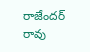రాజేందర్ రావు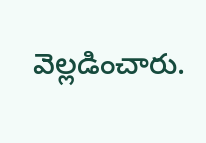వెల్లడించారు.